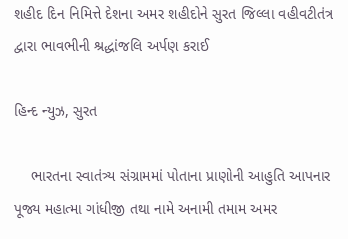શહીદ દિન નિમિત્તે દેશના અમર શહીદોને સુરત જિલ્લા વહીવટીતંત્ર દ્વારા ભાવભીની શ્રદ્ધાંજલિ અર્પણ કરાઈ

હિન્દ ન્યુઝ, સુરત

    ભારતના સ્વાતંત્ર્ય સંગ્રામમાં પોતાના પ્રાણોની આહુતિ આપનાર પૂજ્ય મહાત્મા ગાંધીજી તથા નામે અનામી તમામ અમર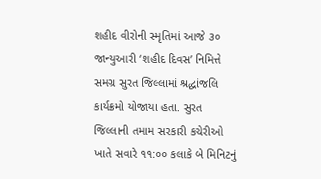શહીદ વીરોની સ્મૃતિમાં આજે ૩૦ જાન્યુઆરી ‘શહીદ દિવસ’ નિમિત્તે સમગ્ર સુરત જિલ્લામાં શ્રદ્ધાંજલિ કાર્યક્રમો યોજાયા હતા. સુરત જિલ્લાની તમામ સરકારી કચેરીઓ ખાતે સવારે ૧૧:૦૦ કલાકે બે મિનિટનું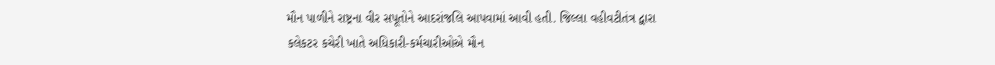મૌન પાળીને રાષ્ટ્રના વીર સપૂતોને આદરાંજલિ આપવામાં આવી હતી. જિલ્લા વહીવટીતંત્ર દ્વારા કલેકટર કચેરી ખાતે અધિકારી-કર્મચારીઓએ મૌન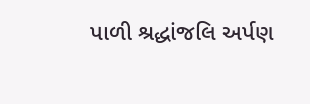પાળી શ્રદ્ધાંજલિ અર્પણ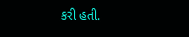કરી હતી.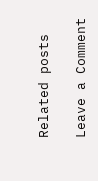Related posts

Leave a Comment